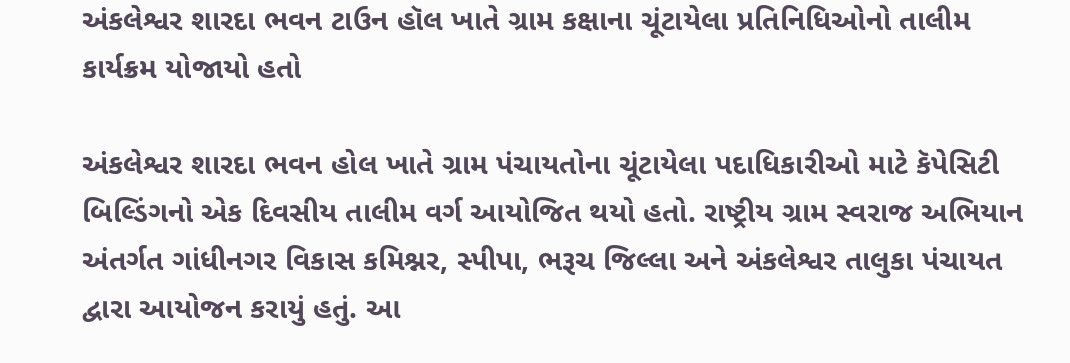અંકલેશ્વર શારદા ભવન ટાઉન હૉલ ખાતે ગ્રામ કક્ષાના ચૂંટાયેલા પ્રતિનિધિઓનો તાલીમ કાર્યક્રમ યોજાયો હતો

અંકલેશ્વર શારદા ભવન હોલ ખાતે ગ્રામ પંચાયતોના ચૂંટાયેલા પદાધિકારીઓ માટે કૅપેસિટી બિલ્ડિંગનો એક દિવસીય તાલીમ વર્ગ આયોજિત થયો હતો. રાષ્ટ્રીય ગ્રામ સ્વરાજ અભિયાન અંતર્ગત ગાંધીનગર વિકાસ કમિશ્નર, સ્પીપા, ભરૂચ જિલ્લા અને અંકલેશ્વર તાલુકા પંચાયત દ્વારા આયોજન કરાયું હતું. આ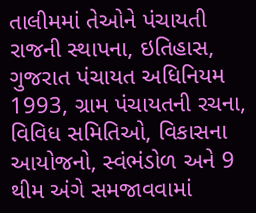તાલીમમાં તેઓને પંચાયતી રાજની સ્થાપના, ઇતિહાસ, ગુજરાત પંચાયત અધિનિયમ 1993, ગ્રામ પંચાયતની રચના, વિવિધ સમિતિઓ, વિકાસના આયોજનો, સ્વંભંડોળ અને 9 થીમ અંગે સમજાવવામાં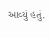આવ્યું હતું.